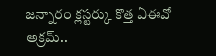జన్నారం క్లస్టర్కు కొత్త ఏఈవో అక్రమ్..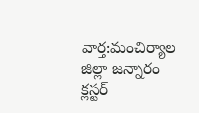వార్త:మంచిర్యాల జిల్లా జన్నారం క్లస్టర్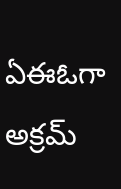ఏఈఓగా అక్రమ్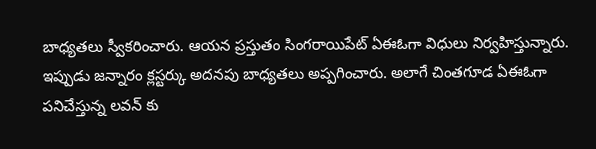బాధ్యతలు స్వీకరించారు. ఆయన ప్రస్తుతం సింగరాయిపేట్ ఏఈఓగా విధులు నిర్వహిస్తున్నారు. ఇప్పుడు జన్నారం క్లస్టర్కు అదనపు బాధ్యతలు అప్పగించారు. అలాగే చింతగూడ ఏఈఓగా పనిచేస్తున్న లవన్ కు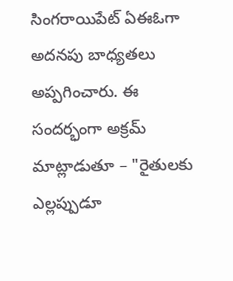సింగరాయిపేట్ ఏఈఓగా అదనపు బాధ్యతలు అప్పగించారు. ఈ సందర్భంగా అక్రమ్ మాట్లాడుతూ – "రైతులకు ఎల్లప్పుడూ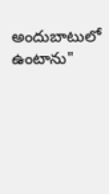అందుబాటులో ఉంటాను"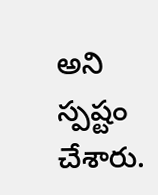అని స్పష్టం చేశారు.